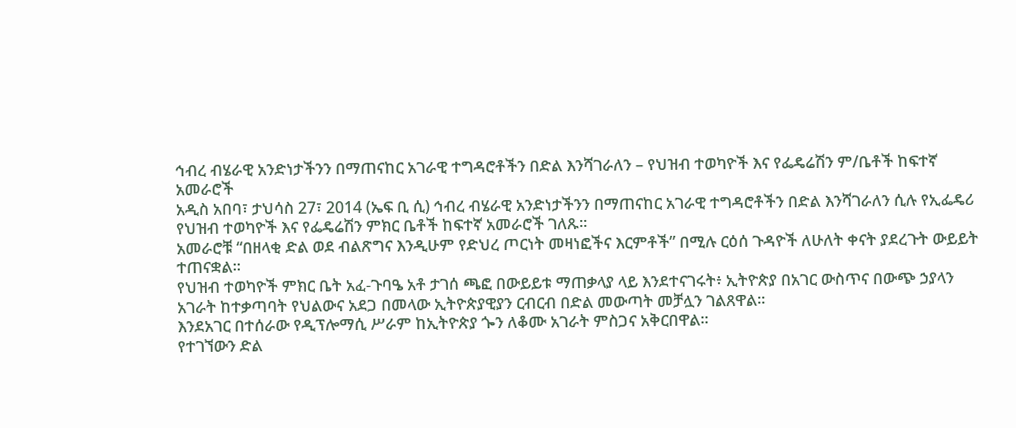ኅብረ ብሄራዊ አንድነታችንን በማጠናከር አገራዊ ተግዳሮቶችን በድል እንሻገራለን – የህዝብ ተወካዮች እና የፌዴሬሽን ም/ቤቶች ከፍተኛ አመራሮች
አዲስ አበባ፣ ታህሳስ 27፣ 2014 (ኤፍ ቢ ሲ) ኅብረ ብሄራዊ አንድነታችንን በማጠናከር አገራዊ ተግዳሮቶችን በድል እንሻገራለን ሲሉ የኢፌዴሪ የህዝብ ተወካዮች እና የፌዴሬሽን ምክር ቤቶች ከፍተኛ አመራሮች ገለጹ፡፡
አመራሮቹ “በዘላቂ ድል ወደ ብልጽግና እንዲሁም የድህረ ጦርነት መዛነፎችና እርምቶች” በሚሉ ርዕሰ ጉዳዮች ለሁለት ቀናት ያደረጉት ውይይት ተጠናቋል፡፡
የህዝብ ተወካዮች ምክር ቤት አፈ-ጉባዔ አቶ ታገሰ ጫፎ በውይይቱ ማጠቃላያ ላይ እንደተናገሩት፥ ኢትዮጵያ በአገር ውስጥና በውጭ ኃያላን አገራት ከተቃጣባት የህልውና አደጋ በመላው ኢትዮጵያዊያን ርብርብ በድል መውጣት መቻሏን ገልጸዋል፡፡
እንደአገር በተሰራው የዲፕሎማሲ ሥራም ከኢትዮጵያ ጐን ለቆሙ አገራት ምስጋና አቅርበዋል፡፡
የተገኘውን ድል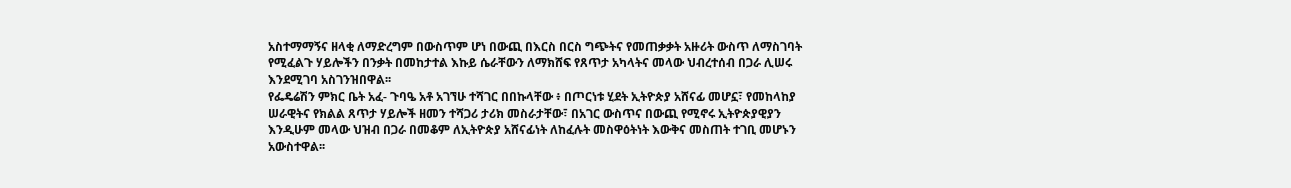አስተማማኝና ዘላቂ ለማድረግም በውስጥም ሆነ በውጪ በእርስ በርስ ግጭትና የመጠቃቃት አዙሪት ውስጥ ለማስገባት የሚፈልጉ ሃይሎችን በንቃት በመከታተል እኩይ ሴራቸውን ለማክሸፍ የጸጥታ አካላትና መላው ህብረተሰብ በጋራ ሊሠሩ እንደሚገባ አስገንዝበዋል፡፡
የፌዴሬሽን ምክር ቤት አፈ- ጉባዔ አቶ አገኘሁ ተሻገር በበኩላቸው ፥ በጦርነቱ ሂደት ኢትዮጵያ አሸናፊ መሆኗ፣ የመከላከያ ሠራዊትና የክልል ጸጥታ ሃይሎች ዘመን ተሻጋሪ ታሪክ መስራታቸው፣ በአገር ውስጥና በውጪ የሚኖሩ ኢትዮጵያዊያን እንዲሁም መላው ህዝብ በጋራ በመቆም ለኢትዮጵያ አሸናፊነት ለከፈሉት መስዋዕትነት እውቅና መስጠት ተገቢ መሆኑን አውስተዋል፡፡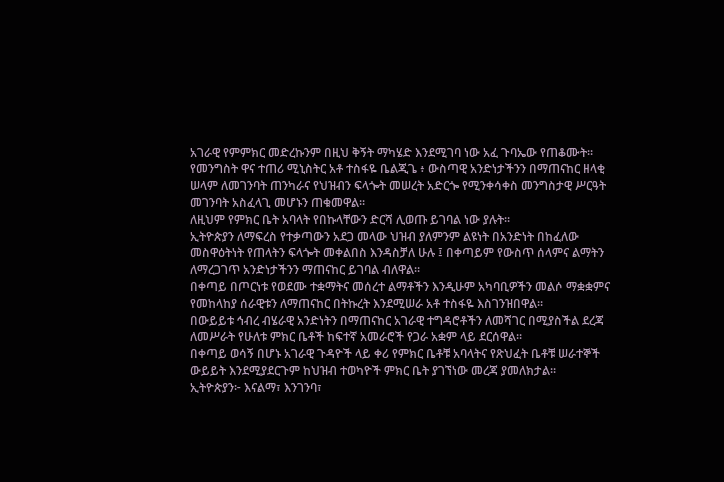አገራዊ የምምክር መድረኩንም በዚህ ቅኝት ማካሄድ እንደሚገባ ነው አፈ ጉባኤው የጠቆሙት፡፡
የመንግስት ዋና ተጠሪ ሚኒስትር አቶ ተስፋዬ ቤልጂጌ ፥ ውስጣዊ አንድነታችንን በማጠናከር ዘላቂ ሠላም ለመገንባት ጠንካራና የህዝብን ፍላጐት መሠረት አድርጐ የሚንቀሳቀስ መንግስታዊ ሥርዓት መገንባት አስፈላጊ መሆኑን ጠቁመዋል፡፡
ለዚህም የምክር ቤት አባላት የበኩላቸውን ድርሻ ሊወጡ ይገባል ነው ያሉት፡፡
ኢትዮጵያን ለማፍረስ የተቃጣውን አደጋ መላው ህዝብ ያለምንም ልዩነት በአንድነት በከፈለው መስዋዕትነት የጠላትን ፍላጐት መቀልበስ እንዳስቻለ ሁሉ ፤ በቀጣይም የውስጥ ሰላምና ልማትን ለማረጋገጥ አንድነታችንን ማጠናከር ይገባል ብለዋል፡፡
በቀጣይ በጦርነቱ የወደሙ ተቋማትና መሰረተ ልማቶችን እንዲሁም አካባቢዎችን መልሶ ማቋቋምና የመከላከያ ሰራዊቱን ለማጠናከር በትኩረት እንደሚሠራ አቶ ተስፋዬ እስገንዝበዋል፡፡
በውይይቱ ኅብረ ብሄራዊ አንድነትን በማጠናከር አገራዊ ተግዳሮቶችን ለመሻገር በሚያስችል ደረጃ ለመሥራት የሁለቱ ምክር ቤቶች ከፍተኛ አመራሮች የጋራ አቋም ላይ ደርሰዋል፡፡
በቀጣይ ወሳኝ በሆኑ አገራዊ ጉዳዮች ላይ ቀሪ የምክር ቤቶቹ አባላትና የጽህፈት ቤቶቹ ሠራተኞች ውይይት እንደሚያደርጉም ከህዝብ ተወካዮች ምክር ቤት ያገኘነው መረጃ ያመለክታል፡፡
ኢትዮጵያን፦ እናልማ፣ እንገንባ፣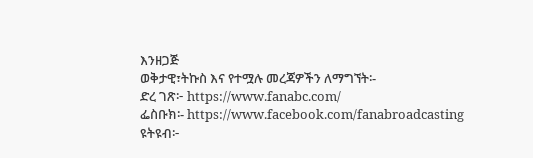እንዘጋጅ
ወቅታዊ፣ትኩስ እና የተሟሉ መረጃዎችን ለማግኘት፡-
ድረ ገጽ፦ https://www.fanabc.com/
ፌስቡክ፡- https://www.facebook.com/fanabroadcasting
ዩትዩብ፦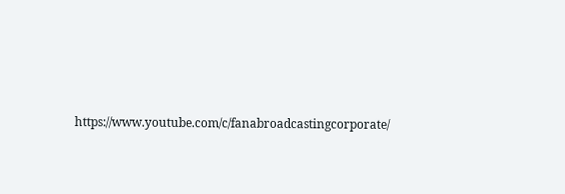https://www.youtube.com/c/fanabroadcastingcorporate/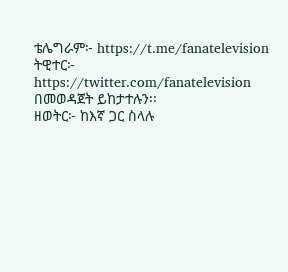ቴሌግራም፦ https://t.me/fanatelevision
ትዊተር፦ https://twitter.com/fanatelevision በመወዳጀት ይከታተሉን፡፡
ዘወትር፦ ከእኛ ጋር ስላሉ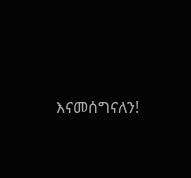እናመሰግናለን!